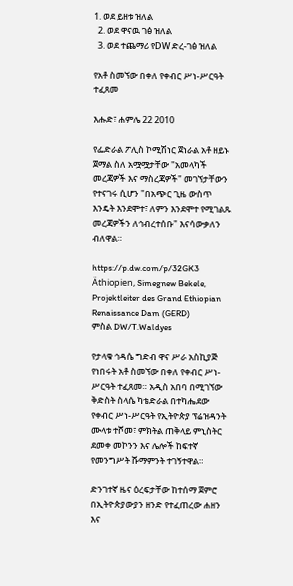1. ወደ ይዘቱ ዝለል
  2. ወደ ዋናዉ ገፅ ዝለል
  3. ወደ ተጨማሪ የDW ድረ-ገፅ ዝለል

የአቶ ስመኘው በቀለ የቀብር ሥነ-ሥርዓት ተፈጸመ

እሑድ፣ ሐምሌ 22 2010

የፌድራል ፖሊስ ኮሚሽነር ጀነራል አቶ ዘይኑ ጀማል ስለ አሟሟታቸው "አመላካች መረጃዎች እና ማስረጃዎች" መገኘታቸውን የተናገሩ ሲሆን "በአጭር ጊዜ ውስጥ እንዴት እንደሞተ፣ ለምን እንደሞተ የሚገልጹ መረጃዎችን ለኅብረተሰቡ" እናሳውቃለን ብለዋል።

https://p.dw.com/p/32GK3
Äthiopien, Simegnew Bekele, Projektleiter des Grand Ethiopian Renaissance Dam (GERD)
ምስል DW/T.Waldyes

የታላቁ ኅዳሴ ግድብ ዋና ሥራ አስኪያጅ የነበሩት አቶ ስመኘው በቀለ የቀብር ሥነ-ሥርዓት ተፈጸመ። አዲስ አበባ በሚገኘው ቅድስት ስላሴ ካቴድራል በተካሔደው የቀብር ሥነ-ሥርዓት የኢትዮጵያ ፕሬዝዳንት ሙላቱ ተሾመ፣ ምክትል ጠቅላይ ምኒስትር ደመቀ መኮንን እና ሌሎች ከፍተኛ የመንግሥት ሹማምንት ተገኝተዋል።

ድንገተኛ ዜና ዕረፍታቸው ከተሰማ ጀምሮ በኢትዮጵያውያን ዘንድ የተፈጠረው ሐዘን እና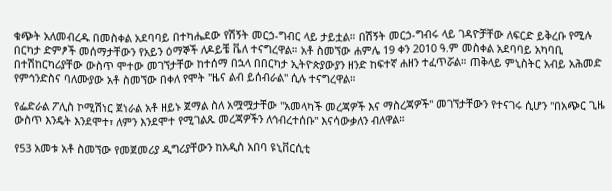ቁጭት አለመብረዱ በመስቀል አደባባይ በተካሔደው የሽኝት መርኃ-ግብር ላይ ታይቷል። በሽኝት መርኃ-ግብሩ ላይ ገዳዮቻቸው ለፍርድ ይቅረቡ የሚሉ በርካታ ድምፆች መሰማታቸውን የአይን ዕማኞች ለዶይቼ ቬለ ተናግረዋል። አቶ ስመኘው ሐምሌ 19 ቀን 2010 ዓ.ም መስቀል አደባባይ አካባቢ በተሽከርካሪያቸው ውስጥ ሞተው መገኘታቸው ከተሰማ በኋላ በበርካታ ኢትዮጵያውያን ዘንድ ከፍተኛ ሐዘን ተፈጥሯል። ጠቅላይ ምኒስትር አብይ አሕመድ የምኅንድስና ባለሙያው አቶ ስመኘው በቀለ የሞት "ዜና ልብ ይሰብራል" ሲሉ ተናግረዋል።

የፌድራል ፖሊስ ኮሚሽነር ጀነራል አቶ ዘይኑ ጀማል ስለ አሟሟታቸው "አመላካች መረጃዎች እና ማስረጃዎች" መገኘታቸውን የተናገሩ ሲሆን "በአጭር ጊዜ ውስጥ እንዴት እንደሞተ፣ ለምን እንደሞተ የሚገልጹ መረጃዎችን ለኅብረተሰቡ" እናሳውቃለን ብለዋል።

የ53 አመቱ አቶ ስመኘው የመጀመሪያ ዲግሪያቸውን ከአዲስ አበባ ዩኒቨርሲቲ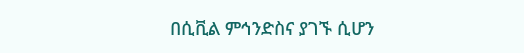በሲቪል ምኅንድስና ያገኙ ሲሆን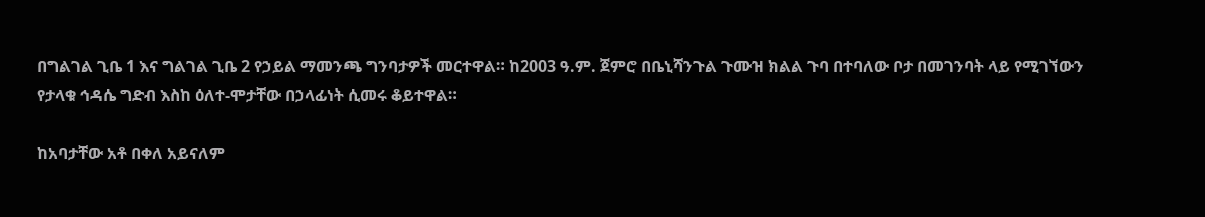በግልገል ጊቤ 1 እና ግልገል ጊቤ 2 የኃይል ማመንጫ ግንባታዎች መርተዋል። ከ2003 ዓ.ም. ጀምሮ በቤኒሻንጉል ጉሙዝ ክልል ጉባ በተባለው ቦታ በመገንባት ላይ የሚገኘውን የታላቁ ኅዳሴ ግድብ እስከ ዕለተ-ሞታቸው በኃላፊነት ሲመሩ ቆይተዋል።

ከአባታቸው አቶ በቀለ አይናለም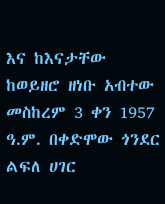እና ከእናታቸው ከወይዘሮ ዘነቡ አብተው መስከረም 3 ቀን 1957 ዓ.ም. በቀድሞው ጎንደር ልፍለ ሀገር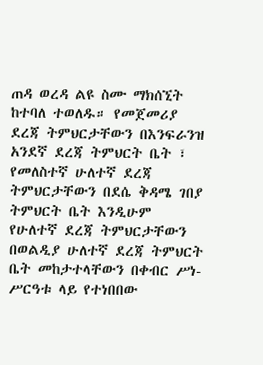ጠዳ ወረዳ ልዩ ስሙ ማክሰኚት ከተባለ ተወለዱ። የመጀመሪያ ደረጃ ትምህርታቸውን በእንፍራንዝ አንደኛ ደረጃ ትምህርት ቤት ፣ የመለስተኛ ሁለተኛ ደረጃ ትምህርታቸውን በደሴ ቅዳሜ ገበያ ትምህርት ቤት እንዲሁም የሁለተኛ ደረጃ ትምህርታቸውን በወልዲያ ሁለተኛ ደረጃ ትምህርት ቤት መከታተላቸውን በቀብር ሥነ-ሥርዓቱ ላይ የተነበበው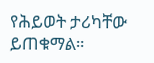የሕይወት ታሪካቸው ይጠቁማል።